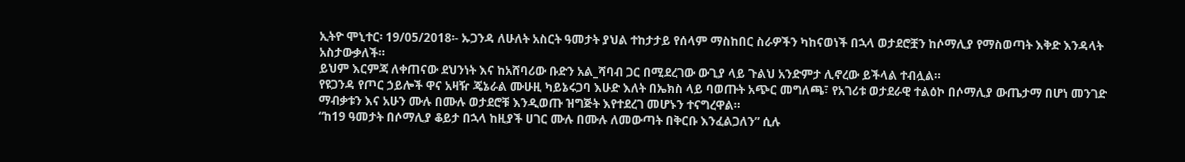ኢትዮ ሞኒተር፡ 19/05/2018፡- ኡጋንዳ ለሁለት አስርት ዓመታት ያህል ተከታታይ የሰላም ማስከበር ስራዎችን ካከናወነች በኋላ ወታደሮቿን ከሶማሊያ የማስወጣት እቅድ እንዳላት አስታውቃለች።
ይህም እርምጃ ለቀጠናው ደህንነት እና ከአሸባሪው ቡድን አል_ሻባብ ጋር በሚደረገው ውጊያ ላይ ጉልህ አንድምታ ሊኖረው ይችላል ተብሏል።
የዩጋንዳ የጦር ኃይሎች ዋና አዛዥ ጄኔራል ሙሁዚ ካይኔሩጋባ እሁድ እለት በኤክስ ላይ ባወጡት አጭር መግለጫ፣ የአገሪቱ ወታደራዊ ተልዕኮ በሶማሊያ ውጤታማ በሆነ መንገድ ማብቃቱን እና አሁን ሙሉ በሙሉ ወታደሮቹ እንዲወጡ ዝግጅት እየተደረገ መሆኑን ተናግረዋል።
“ከ19 ዓመታት በሶማሊያ ቆይታ በኋላ ከዚያች ሀገር ሙሉ በሙሉ ለመውጣት በቅርቡ እንፈልጋለን” ሲሉ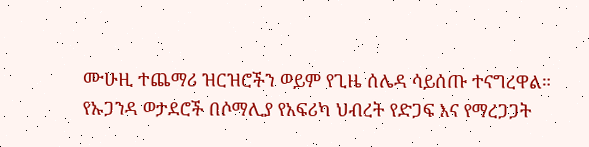ሙሁዚ ተጨማሪ ዝርዝሮችን ወይም የጊዜ ሰሌዳ ሳይሰጡ ተናግረዋል።
የኡጋንዳ ወታደሮች በሶማሊያ የአፍሪካ ህብረት የድጋፍ እና የማረጋጋት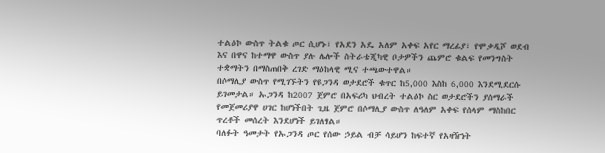ተልዕኮ ውስጥ ትልቁ ጦር ሲሆኑ፣ የአደን አዴ አለም አቀፍ አየር ማረፊያ፣ የሞቃዲሾ ወደብ እና በዋና ከተማዋ ውስጥ ያሉ ሌሎች ስትራቴጂካዊ ቦታዎችን ጨምሮ ቁልፍ የመንግስት ተቋማትን በማስጠበቅ ረገድ ማዕከላዊ ሚና ተጫውተዋል።
በሶማሊያ ውስጥ የሚገኙትን የዩጋንዳ ወታደሮች ቁጥር ከ5,000 እስከ 6,000 እንደሚደርሱ ይገመታል። ኡጋንዳ ከ2007 ጀምሮ በአፍሪካ ህብረት ተልዕኮ ስር ወታደሮችን ያሰማራች የመጀመሪያዋ ሀገር ከሆነችበት ጊዜ ጀምሮ በሶማሊያ ውስጥ ለዓለም አቀፍ የሰላም ማስከበር ጥረቶች መሰረት እንደሆነች ይገለፃል።
ባለፉት ዓመታት የኡጋንዳ ጦር የሰው ኃይል ብቻ ሳይሆን ከፍተኛ የአዛዥነት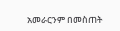አመራርንም በመስጠት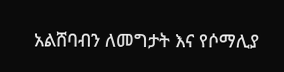አልሸባብን ለመግታት እና የሶማሊያ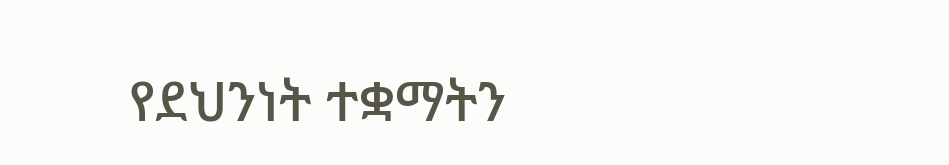የደህንነት ተቋማትን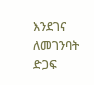እንደገና ለመገንባት ድጋፍ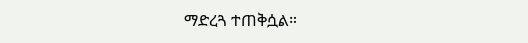ማድረጓ ተጠቅሷል።